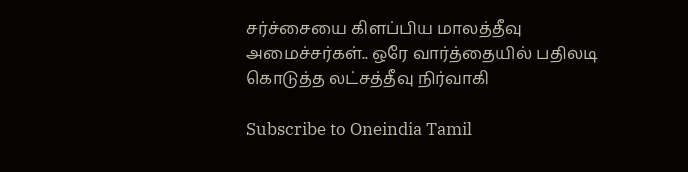சர்ச்சையை கிளப்பிய மாலத்தீவு அமைச்சர்கள்.. ஒரே வார்த்தையில் பதிலடி கொடுத்த லட்சத்தீவு நிர்வாகி

Subscribe to Oneindia Tamil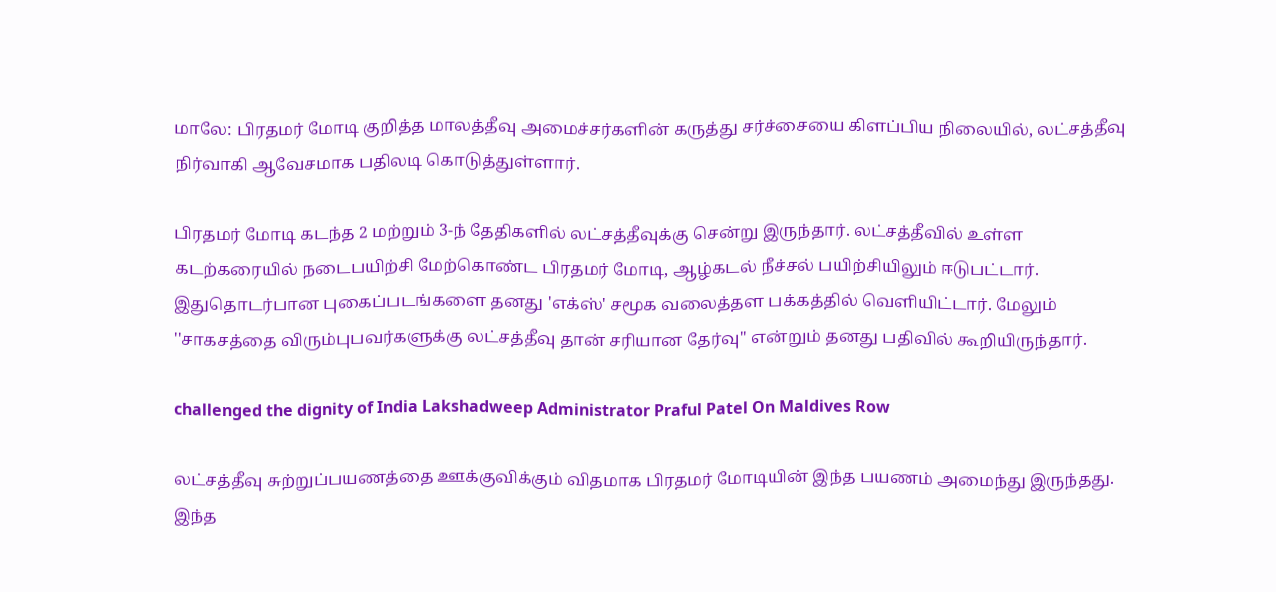மாலே: பிரதமர் மோடி குறித்த மாலத்தீவு அமைச்சர்களின் கருத்து சர்ச்சையை கிளப்பிய நிலையில், லட்சத்தீவு நிர்வாகி ஆவேசமாக பதிலடி கொடுத்துள்ளார்.

பிரதமர் மோடி கடந்த 2 மற்றும் 3-ந் தேதிகளில் லட்சத்தீவுக்கு சென்று இருந்தார். லட்சத்தீவில் உள்ள கடற்கரையில் நடைபயிற்சி மேற்கொண்ட பிரதமர் மோடி, ஆழ்கடல் நீச்சல் பயிற்சியிலும் ஈடுபட்டார். இதுதொடர்பான புகைப்படங்களை தனது 'எக்ஸ்' சமூக வலைத்தள பக்கத்தில் வெளியிட்டார். மேலும் ''சாகசத்தை விரும்புபவர்களுக்கு லட்சத்தீவு தான் சரியான தேர்வு'' என்றும் தனது பதிவில் கூறியிருந்தார்.

challenged the dignity of India Lakshadweep Administrator Praful Patel On Maldives Row

லட்சத்தீவு சுற்றுப்பயணத்தை ஊக்குவிக்கும் விதமாக பிரதமர் மோடியின் இந்த பயணம் அமைந்து இருந்தது. இந்த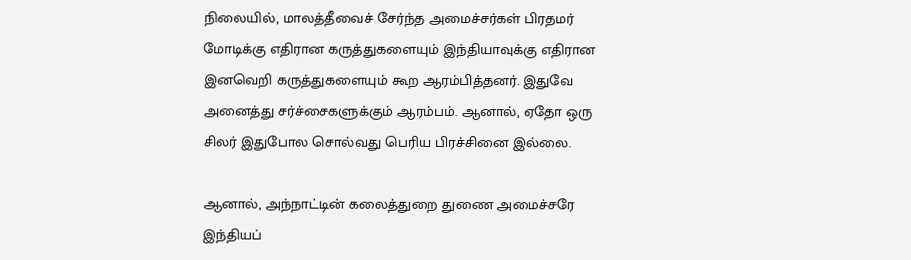நிலையில், மாலத்தீவைச் சேர்ந்த அமைச்சர்கள் பிரதமர் மோடிக்கு எதிரான கருத்துகளையும் இந்தியாவுக்கு எதிரான இனவெறி கருத்துகளையும் கூற ஆரம்பித்தனர். இதுவே அனைத்து சர்ச்சைகளுக்கும் ஆரம்பம். ஆனால், ஏதோ ஒரு சிலர் இதுபோல சொல்வது பெரிய பிரச்சினை இல்லை.

ஆனால், அந்நாட்டின் கலைத்துறை துணை அமைச்சரே இந்தியப்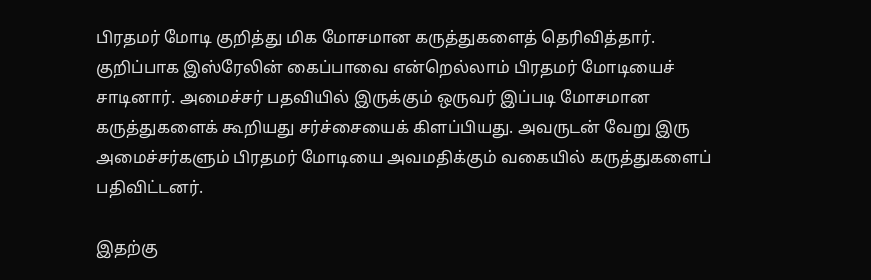பிரதமர் மோடி குறித்து மிக மோசமான கருத்துகளைத் தெரிவித்தார். குறிப்பாக இஸ்ரேலின் கைப்பாவை என்றெல்லாம் பிரதமர் மோடியைச் சாடினார். அமைச்சர் பதவியில் இருக்கும் ஒருவர் இப்படி மோசமான கருத்துகளைக் கூறியது சர்ச்சையைக் கிளப்பியது. அவருடன் வேறு இரு அமைச்சர்களும் பிரதமர் மோடியை அவமதிக்கும் வகையில் கருத்துகளைப் பதிவிட்டனர்.

இதற்கு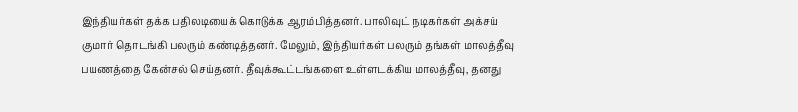இந்தியர்கள் தக்க பதிலடியைக் கொடுக்க ஆரம்பித்தனர். பாலிவுட் நடிகர்கள் அக்சய் குமார் தொடங்கி பலரும் கண்டித்தனர். மேலும், இந்தியர்கள் பலரும் தங்கள் மாலத்தீவு பயணத்தை கேன்சல் செய்தனர். தீவுக்கூட்டங்களை உள்ளடக்கிய மாலத்தீவு, தனது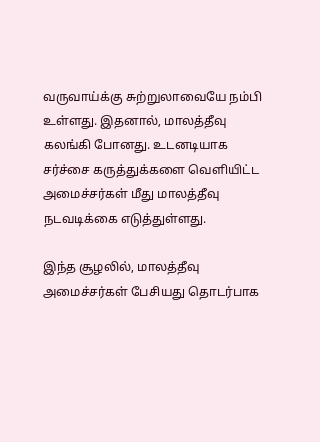வருவாய்க்கு சுற்றுலாவையே நம்பி உள்ளது. இதனால், மாலத்தீவு கலங்கி போனது. உடனடியாக சர்ச்சை கருத்துக்களை வெளியிட்ட அமைச்சர்கள் மீது மாலத்தீவு நடவடிக்கை எடுத்துள்ளது.

இந்த சூழலில், மாலத்தீவு அமைச்சர்கள் பேசியது தொடர்பாக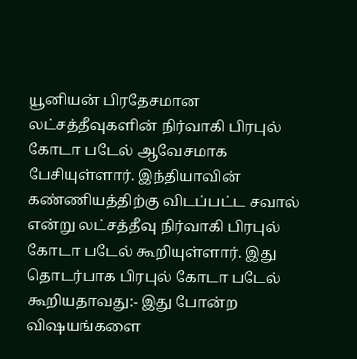யூனியன் பிரதேசமான லட்சத்தீவுகளின் நிர்வாகி பிரபுல் கோடா படேல் ஆவேசமாக பேசியுள்ளார். இந்தியாவின் கண்ணியத்திற்கு விடப்பட்ட சவால் என்று லட்சத்தீவு நிர்வாகி பிரபுல் கோடா படேல் கூறியுள்ளார். இது தொடர்பாக பிரபுல் கோடா படேல் கூறியதாவது:- இது போன்ற விஷயங்களை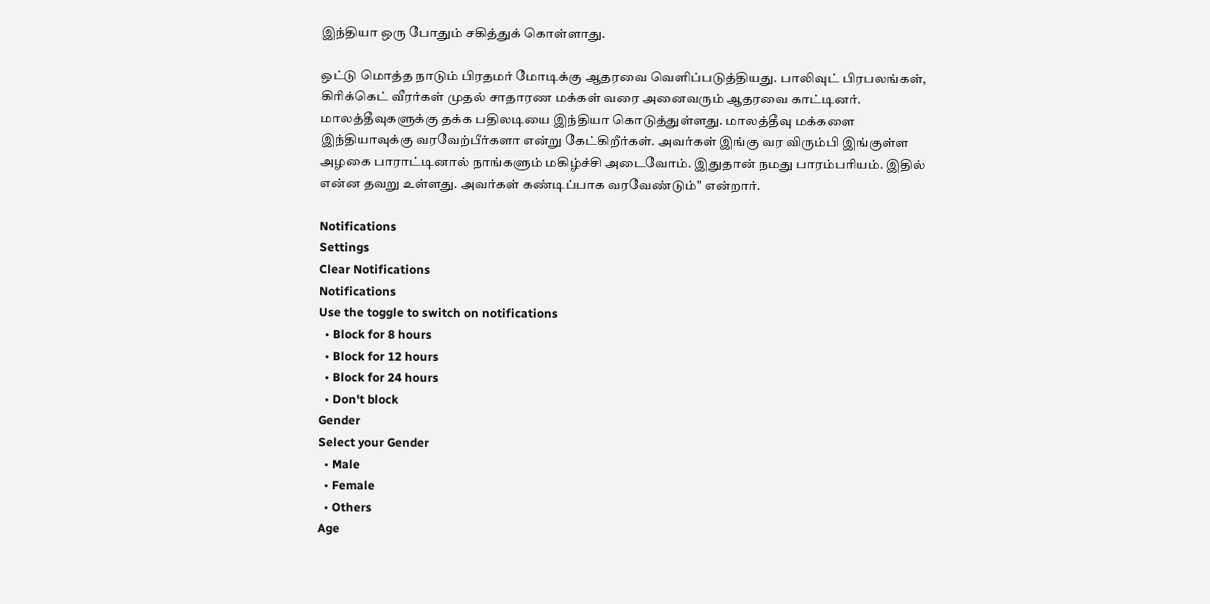இந்தியா ஒரு போதும் சகித்துக் கொள்ளாது.

ஒட்டு மொத்த நாடும் பிரதமர் மோடிக்கு ஆதரவை வெளிப்படுத்தியது. பாலிவுட் பிரபலங்கள், கிரிக்கெட் வீரர்கள் முதல் சாதாரண மக்கள் வரை அனைவரும் ஆதரவை காட்டினர். மாலத்தீவுகளுக்கு தக்க பதிலடியை இந்தியா கொடுத்துள்ளது. மாலத்தீவு மக்களை இந்தியாவுக்கு வரவேற்பீர்களா என்று கேட்கிறீர்கள். அவர்கள் இங்கு வர விரும்பி இங்குள்ள அழகை பாராட்டினால் நாங்களும் மகிழ்ச்சி அடைவோம். இதுதான் நமது பாரம்பரியம். இதில் என்ன தவறு உள்ளது. அவர்கள் கண்டிப்பாக வரவேண்டும்" என்றார்.

Notifications
Settings
Clear Notifications
Notifications
Use the toggle to switch on notifications
  • Block for 8 hours
  • Block for 12 hours
  • Block for 24 hours
  • Don't block
Gender
Select your Gender
  • Male
  • Female
  • Others
Age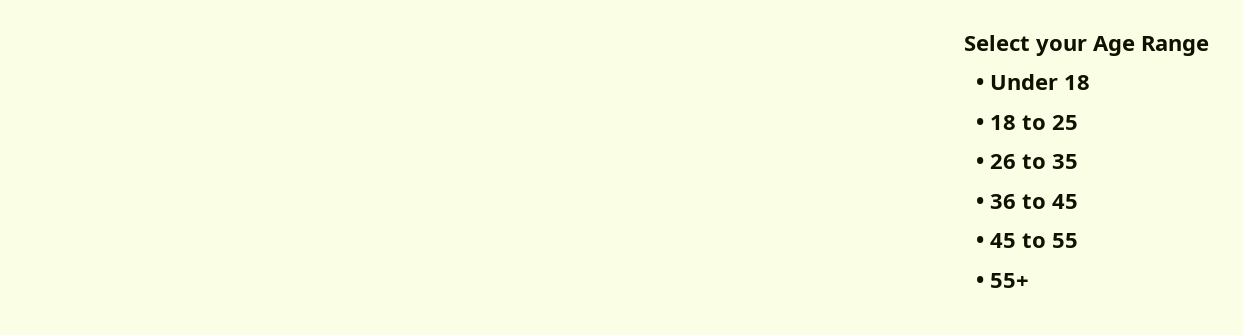Select your Age Range
  • Under 18
  • 18 to 25
  • 26 to 35
  • 36 to 45
  • 45 to 55
  • 55+